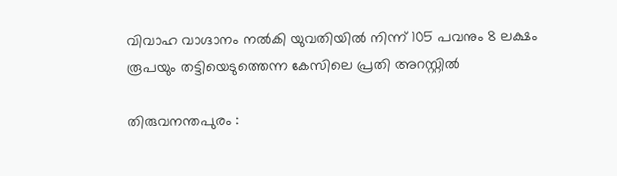വിവാഹ വാഗ്ദാനം നല്‍കി യുവതിയില്‍ നിന്ന് 105 പവനും 8 ലക്ഷം രൂപയും തട്ടിയെടുത്തെന്ന കേസിലെ പ്രതി അറസ്റ്റില്‍

തിരുവനന്തപുരം :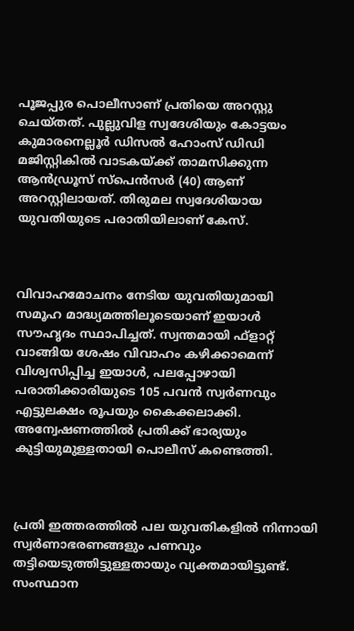പൂജപ്പുര പൊലീസാണ് പ്രതിയെ അറസ്റ്റു ചെയ്തത്. പുല്ലുവിള സ്വദേശിയും കോട്ടയം കുമാരനെല്ലൂര്‍ ഡിസല്‍ ഹോംസ് ഡിഡി മജിസ്റ്റികില്‍ വാടകയ്ക്ക് താമസിക്കുന്ന ആന്‍ഡ്രൂസ് സ്പെന്‍സര്‍ (40) ആണ് അറസ്റ്റിലായത്. തിരുമല സ്വദേശിയായ യുവതിയുടെ പരാതിയിലാണ് കേസ്.



വിവാഹമോചനം നേടിയ യുവതിയുമായി സമൂഹ മാദ്ധ്യമത്തിലൂടെയാണ് ഇയാള്‍ സൗഹൃദം സ്ഥാപിച്ചത്. സ്വന്തമായി ഫ്‌ളാറ്റ് വാങ്ങിയ ശേഷം വിവാഹം കഴിക്കാമെന്ന് വിശ്വസിപ്പിച്ച ഇയാള്‍, പലപ്പോഴായി പരാതിക്കാരിയുടെ 105 പവന്‍ സ്വര്‍ണവും എട്ടുലക്ഷം രൂപയും കൈക്കലാക്കി. അന്വേഷണത്തില്‍ പ്രതിക്ക് ഭാര്യയും കുട്ടിയുമുള്ളതായി പൊലീസ് കണ്ടെത്തി.



പ്രതി ഇത്തരത്തില്‍ പല യുവതികളില്‍ നിന്നായി സ്വര്‍ണാഭരണങ്ങളും പണവും തട്ടിയെടുത്തിട്ടുള്ളതായും വ്യക്തമായിട്ടുണ്ട്. സംസ്ഥാന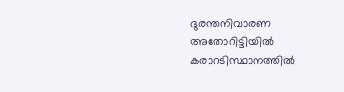ദുരന്തനിവാരണ അതോറിട്ടിയില്‍ കരാറടിസ്ഥാനത്തില്‍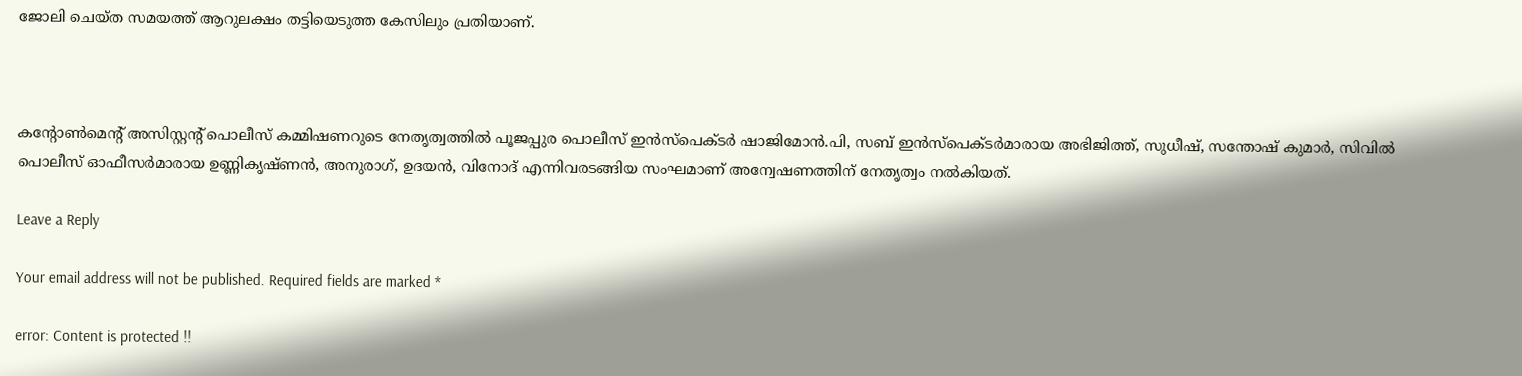ജോലി ചെയ്ത സമയത്ത് ആറുലക്ഷം തട്ടിയെടുത്ത കേസിലും പ്രതിയാണ്.



കന്റോണ്‍മെന്റ് അസിസ്റ്റന്റ് പൊലീസ് കമ്മിഷണറുടെ നേതൃത്വത്തില്‍ പൂജപ്പുര പൊലീസ് ഇന്‍സ്പെക്ടര്‍ ഷാജിമോന്‍.പി, സബ് ഇന്‍സ്പെക്ടര്‍മാരായ അഭിജിത്ത്, സുധീഷ്, സന്തോഷ് കുമാര്‍, സിവില്‍ പൊലീസ് ഓഫീസര്‍മാരായ ഉണ്ണികൃഷ്ണന്‍, അനുരാഗ്, ഉദയന്‍, വിനോദ് എന്നിവരടങ്ങിയ സംഘമാണ് അന്വേഷണത്തിന് നേതൃത്വം നല്‍കിയത്.

Leave a Reply

Your email address will not be published. Required fields are marked *

error: Content is protected !!